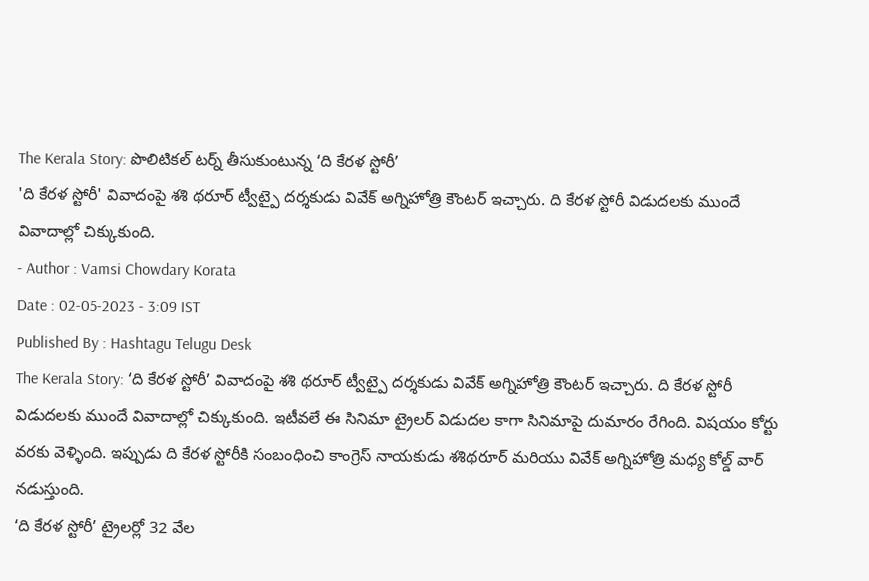The Kerala Story: పొలిటికల్ టర్న్ తీసుకుంటున్న ‘ది కేరళ స్టోరీ’
'ది కేరళ స్టోరీ' వివాదంపై శశి థరూర్ ట్వీట్పై దర్శకుడు వివేక్ అగ్నిహోత్రి కౌంటర్ ఇచ్చారు. ది కేరళ స్టోరీ విడుదలకు ముందే వివాదాల్లో చిక్కుకుంది.
- Author : Vamsi Chowdary Korata
Date : 02-05-2023 - 3:09 IST
Published By : Hashtagu Telugu Desk
The Kerala Story: ‘ది కేరళ స్టోరీ’ వివాదంపై శశి థరూర్ ట్వీట్పై దర్శకుడు వివేక్ అగ్నిహోత్రి కౌంటర్ ఇచ్చారు. ది కేరళ స్టోరీ విడుదలకు ముందే వివాదాల్లో చిక్కుకుంది. ఇటీవలే ఈ సినిమా ట్రైలర్ విడుదల కాగా సినిమాపై దుమారం రేగింది. విషయం కోర్టు వరకు వెళ్ళింది. ఇప్పుడు ది కేరళ స్టోరీకి సంబంధించి కాంగ్రెస్ నాయకుడు శశిథరూర్ మరియు వివేక్ అగ్నిహోత్రి మధ్య కోల్డ్ వార్ నడుస్తుంది.
‘ది కేరళ స్టోరీ’ ట్రైలర్లో 32 వేల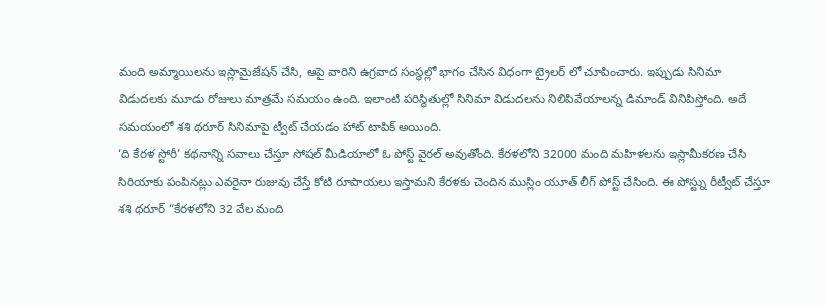మంది అమ్మాయిలను ఇస్లామైజేషన్ చేసి, ఆపై వారిని ఉగ్రవాద సంస్థల్లో భాగం చేసిన విధంగా ట్రైలర్ లో చూపించారు. ఇప్పుడు సినిమా విడుదలకు మూడు రోజులు మాత్రమే సమయం ఉంది. ఇలాంటి పరిస్థితుల్లో సినిమా విడుదలను నిలిపివేయాలన్న డిమాండ్ వినిపిస్తోంది. అదే సమయంలో శశి థరూర్ సినిమాపై ట్వీట్ చేయడం హాట్ టాపిక్ అయింది.
‘ది కేరళ స్టోరీ’ కథనాన్ని సవాలు చేస్తూ సోషల్ మీడియాలో ఓ పోస్ట్ వైరల్ అవుతోంది. కేరళలోని 32000 మంది మహిళలను ఇస్లామీకరణ చేసి సిరియాకు పంపినట్లు ఎవరైనా రుజువు చేస్తే కోటి రూపాయలు ఇస్తామని కేరళకు చెందిన ముస్లిం యూత్ లీగ్ పోస్ట్ చేసింది. ఈ పోస్ట్ను రీట్వీట్ చేస్తూ శశి థరూర్ “కేరళలోని 32 వేల మంది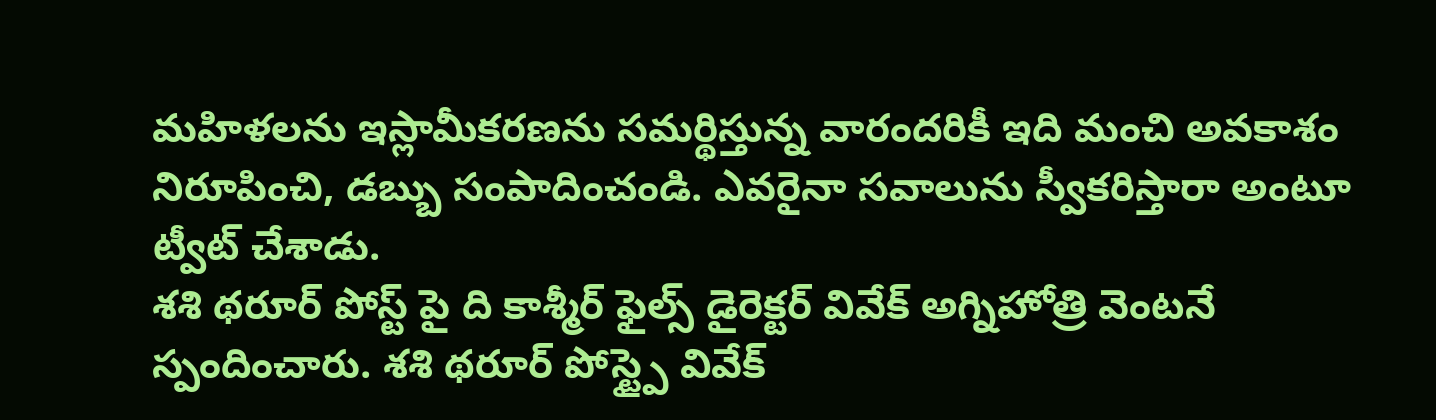మహిళలను ఇస్లామీకరణను సమర్థిస్తున్న వారందరికీ ఇది మంచి అవకాశం నిరూపించి, డబ్బు సంపాదించండి. ఎవరైనా సవాలును స్వీకరిస్తారా అంటూ ట్వీట్ చేశాడు.
శశి థరూర్ పోస్ట్ పై ది కాశ్మీర్ ఫైల్స్ డైరెక్టర్ వివేక్ అగ్నిహోత్రి వెంటనే స్పందించారు. శశి థరూర్ పోస్ట్పై వివేక్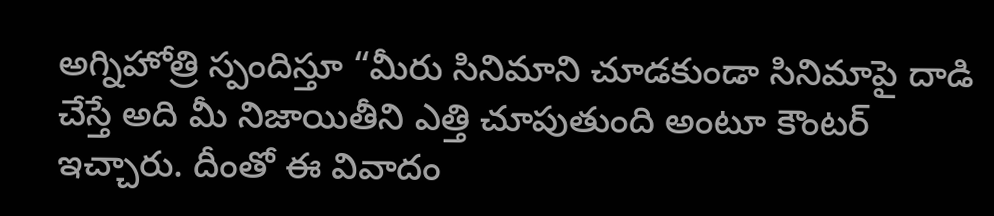అగ్నిహోత్రి స్పందిస్తూ “మీరు సినిమాని చూడకుండా సినిమాపై దాడి చేస్తే అది మీ నిజాయితీని ఎత్తి చూపుతుంది అంటూ కౌంటర్ ఇచ్చారు. దీంతో ఈ వివాదం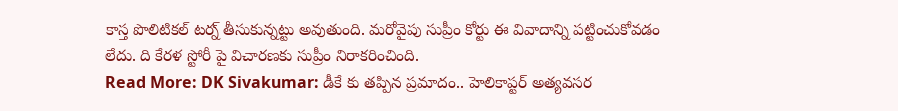కాస్త పొలిటికల్ టర్న్ తీసుకున్నట్టు అవుతుంది. మరోవైపు సుప్రీం కోర్టు ఈ వివాదాన్ని పట్టించుకోవడం లేదు. ది కేరళ స్టోరీ పై విచారణకు సుప్రీం నిరాకరించింది.
Read More: DK Sivakumar: డీకే కు తప్పిన ప్రమాదం.. హెలికాప్టర్ అత్యవసర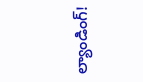ల్యాండింగ్!